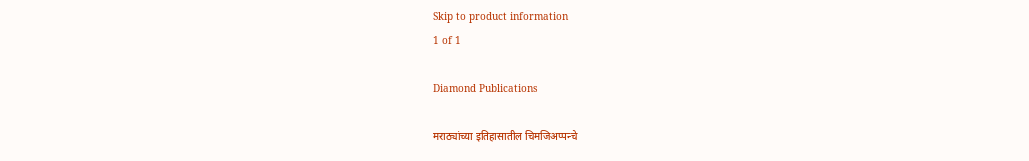Skip to product information
1 of 1

Diamond Publications

मराठ्यांच्या इतिहासातील चिमजिअप्पन्चे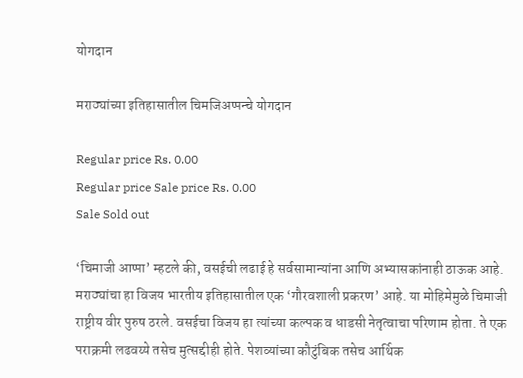योगदान

मराठ्यांच्या इतिहासातील चिमजिअप्पन्चे योगदान

Regular price Rs. 0.00
Regular price Sale price Rs. 0.00
Sale Sold out

‘चिमाजी आप्पा’ म्हटले की, वसईची लढाई हे सर्वसामान्यांना आणि अभ्यासकांनाही ठाऊक आहे. मराठ्यांचा हा विजय भारतीय इतिहासातील एक ‘गौरवशाली प्रकरण’ आहे. या मोहिमेमुळे चिमाजी राष्ट्रीय वीर पुरुष ठरले. वसईचा विजय हा त्यांच्या कल्पक व धाडसी नेतृत्वाचा परिणाम होता. ते एक पराक्रमी लढवय्ये तसेच मुत्सद्दीही होते. पेशव्यांच्या कौटुंबिक तसेच आर्थिक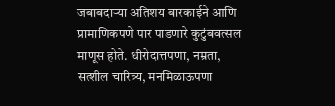जबाबदार्‍या अतिशय बारकाईने आणि प्रामाणिकपणे पार पाडणारे कुटुंबवत्सल माणूस होते. धीरोदात्तपणा, नम्रता, सत्शील चारित्र्य, मनमिळाऊपणा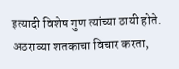इत्यादी विशेष गुण त्यांच्या ठायी होते. अठराव्या शतकाचा विचार करता,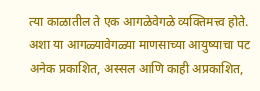त्या काळातील ते एक आगळेवेगळे व्यक्तिमत्त्व होते.
अशा या आगळ्यावेगळ्या माणसाच्या आयुष्याचा पट अनेक प्रकाशित, अस्सल आणि काही अप्रकाशित,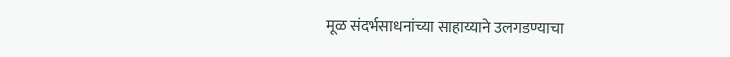मूळ संदर्भसाधनांच्या साहाय्याने उलगडण्याचा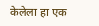केलेला हा एक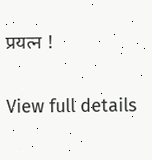प्रयत्न !

View full details